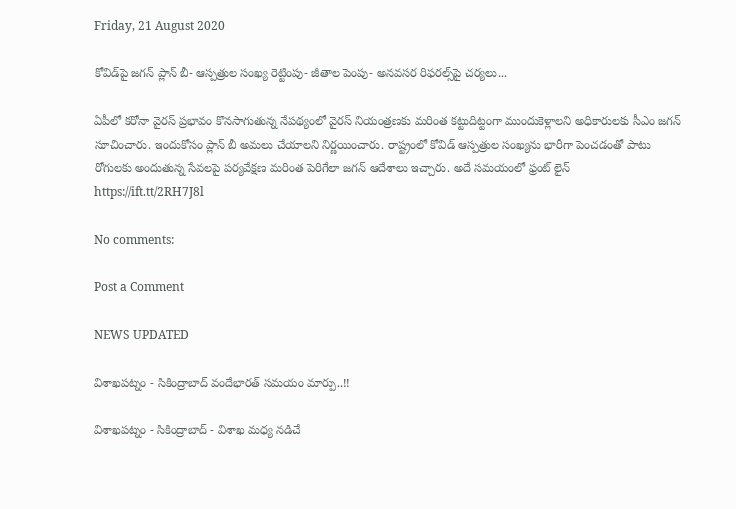Friday, 21 August 2020

కోవిడ్‌పై జగన్ ప్లాన్‌ బీ- ఆస్పత్రుల సంఖ్య రెట్టింపు- జీతాల పెంపు- అనవసర రిఫరల్స్‌పై చర్యలు...

ఏపీలో కరోనా వైరస్‌ ప్రభావం కొనసాగుతున్న నేపథ్యంలో వైరస్‌ నియంత్రణకు మరింత కట్టుదిట్టంగా ముందుకెళ్లాలని అధికారులకు సీఎం జగన్‌ సూచించారు. ఇందుకోసం ప్లాన్‌ బీ అమలు చేయాలని నిర్ణయించారు. రాష్ట్రంలో కోవిడ్‌ ఆస్పత్రుల సంఖ్యను భారీగా పెంచడంతో పాటు రోగులకు అందుతున్న సేవలపై పర్యవేక్షణ మరింత పెరిగేలా జగన్ ఆదేశాలు ఇచ్చారు. అదే సమయంలో ఫ్రంట్‌ లైన్‌
https://ift.tt/2RH7J8l

No comments:

Post a Comment

NEWS UPDATED

విశాఖపట్నం - సికింద్రాబాద్ వందేభారత్ సమయం మార్పు..!!

విశాఖపట్నం - సికింద్రాబాద్ - విశాఖ మధ్య నడిచే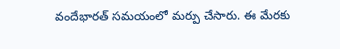వందేభారత్ సమయంలో మర్పు చేసారు. ఈ మేరకు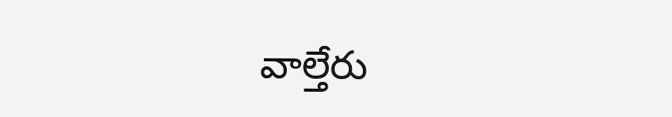వాల్తేరు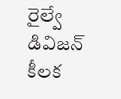రైల్వే డివిజన్ కీలక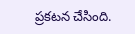ప్రకటన చేసింది.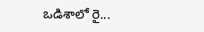ఒడిశాలో రై...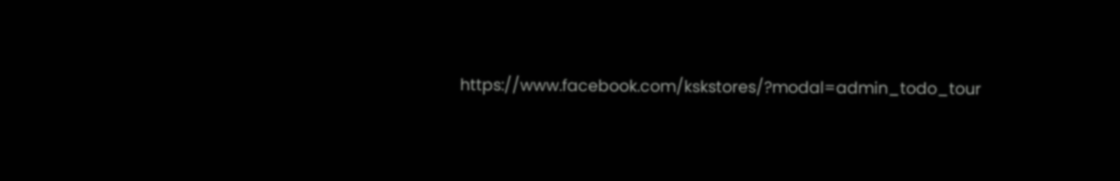https://www.facebook.com/kskstores/?modal=admin_todo_tour